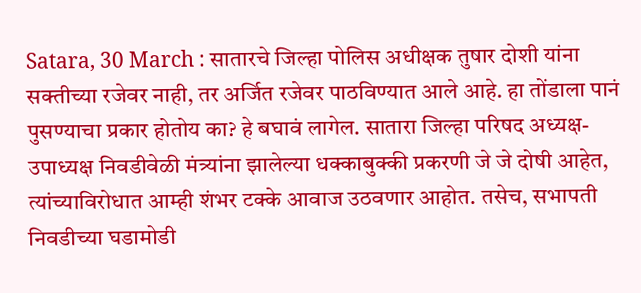Satara, 30 March : सातारचे जिल्हा पोलिस अधीक्षक तुषार दोशी यांना सक्तीच्या रजेवर नाही, तर अर्जित रजेवर पाठविण्यात आले आहे. हा तोंडाला पानं पुसण्याचा प्रकार होतोय का? हे बघावं लागेल. सातारा जिल्हा परिषद अध्यक्ष-उपाध्यक्ष निवडीवेळी मंत्र्यांना झालेल्या धक्काबुक्की प्रकरणी जे जे दोषी आहेत, त्यांच्याविरोधात आम्ही शंभर टक्के आवाज उठवणार आहोत. तसेच, सभापती निवडीच्या घडामोडी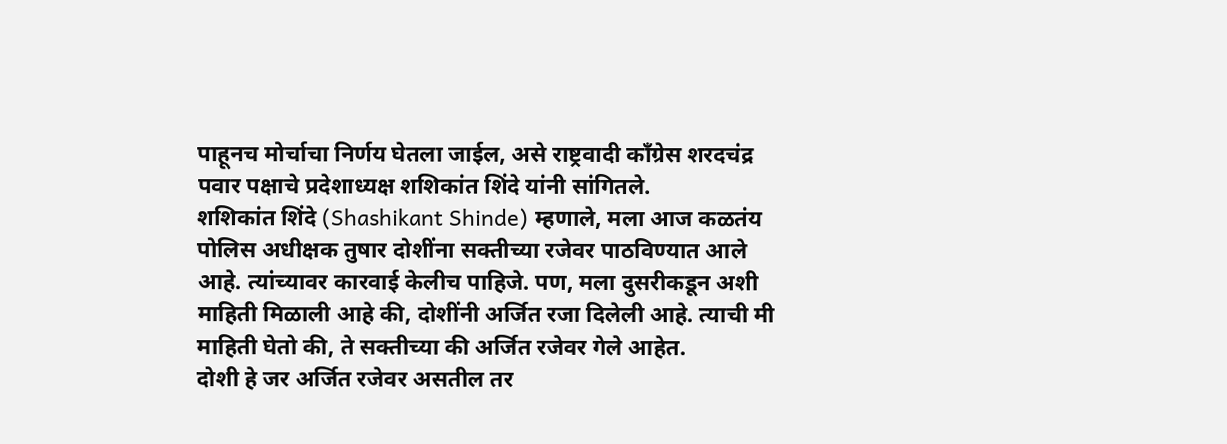पाहूनच मोर्चाचा निर्णय घेतला जाईल, असे राष्ट्रवादी काँग्रेस शरदचंद्र पवार पक्षाचे प्रदेशाध्यक्ष शशिकांत शिंदे यांनी सांगितले.
शशिकांत शिंदे (Shashikant Shinde) म्हणाले, मला आज कळतंय पोलिस अधीक्षक तुषार दोशींना सक्तीच्या रजेवर पाठविण्यात आले आहे. त्यांच्यावर कारवाई केलीच पाहिजे. पण, मला दुसरीकडून अशी माहिती मिळाली आहे की, दोशींनी अर्जित रजा दिलेली आहे. त्याची मी माहिती घेतो की, ते सक्तीच्या की अर्जित रजेवर गेले आहेत.
दोशी हे जर अर्जित रजेवर असतील तर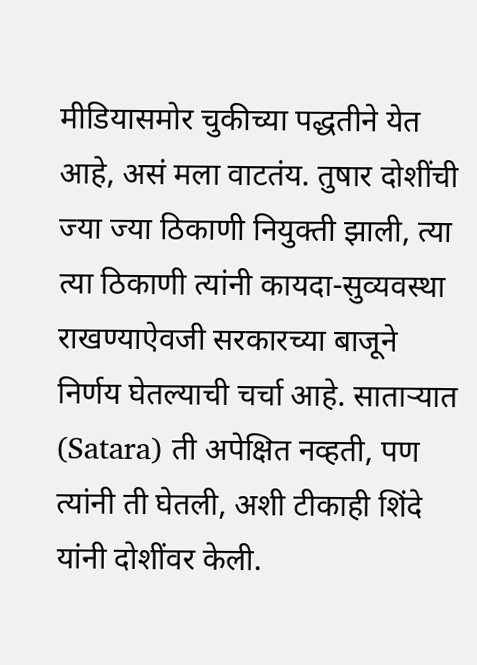मीडियासमोर चुकीच्या पद्धतीने येत आहे, असं मला वाटतंय. तुषार दोशींची ज्या ज्या ठिकाणी नियुक्ती झाली, त्या त्या ठिकाणी त्यांनी कायदा-सुव्यवस्था राखण्याऐवजी सरकारच्या बाजूने निर्णय घेतल्याची चर्चा आहे. साताऱ्यात (Satara) ती अपेक्षित नव्हती, पण त्यांनी ती घेतली, अशी टीकाही शिंदे यांनी दोशींवर केली.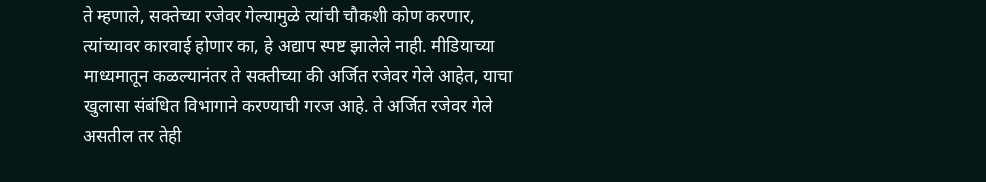ते म्हणाले, सक्तेच्या रजेवर गेल्यामुळे त्यांची चौकशी कोण करणार, त्यांच्यावर कारवाई होणार का, हे अद्याप स्पष्ट झालेले नाही. मीडियाच्या माध्यमातून कळल्यानंतर ते सक्तीच्या की अर्जित रजेवर गेले आहेत, याचा खुलासा संबंधित विभागाने करण्याची गरज आहे. ते अर्जित रजेवर गेले असतील तर तेही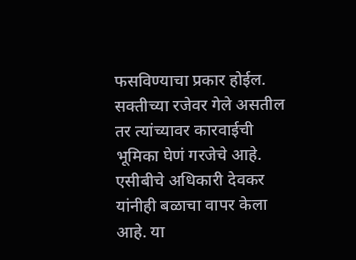फसविण्याचा प्रकार होईल. सक्तीच्या रजेवर गेले असतील तर त्यांच्यावर कारवाईची भूमिका घेणं गरजेचे आहे.
एसीबीचे अधिकारी देवकर यांनीही बळाचा वापर केला आहे. या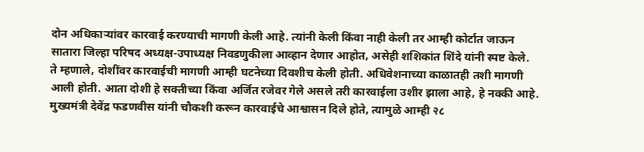दोन अधिकाऱ्यांवर कारवाई करण्याची मागणी केली आहे. त्यांनी केली किंवा नाही केली तर आम्ही कोर्टात जाऊन सातारा जिल्हा परिषद अध्यक्ष-उपाध्यक्ष निवडणुकीला आव्हान देणार आहोत, असेही शशिकांत शिंदे यांनी स्पष्ट केले.
ते म्हणाले, दोशींवर कारवाईची मागणी आम्ही घटनेच्या दिवशीच केली होती. अधिवेशनाच्या काळातही तशी मागणी आली होती. आता दोशी हे सक्तीच्या किंवा अर्जित रजेवर गेले असले तरी कारवाईला उशीर झाला आहे, हे नक्की आहे.
मुख्यमंत्री देवेंद्र फडणवीस यांनी चौकशी करून कारवाईचे आश्वासन दिले होते, त्यामुळे आम्ही २८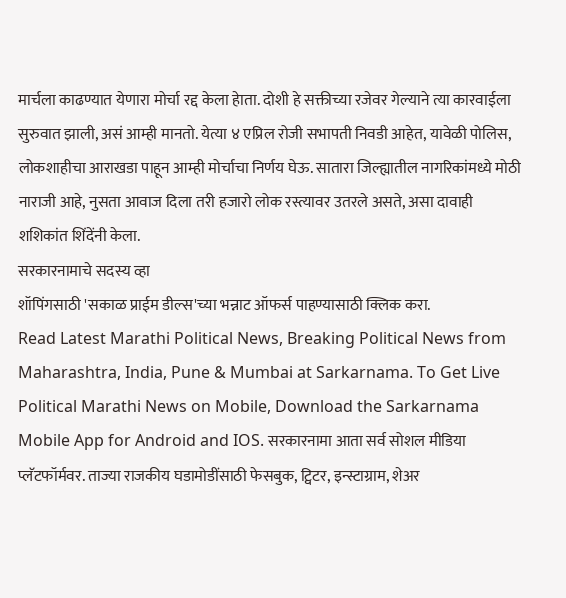मार्चला काढण्यात येणारा मोर्चा रद्द केला हेाता. दोशी हे सक्तीच्या रजेवर गेल्याने त्या कारवाईला सुरुवात झाली, असं आम्ही मानतो. येत्या ४ एप्रिल रोजी सभापती निवडी आहेत, यावेळी पोलिस, लोकशाहीचा आराखडा पाहून आम्ही मोर्चाचा निर्णय घेऊ. सातारा जिल्ह्यातील नागरिकांमध्ये मोठी नाराजी आहे, नुसता आवाज दिला तरी हजारो लोक रस्त्यावर उतरले असते, असा दावाही शशिकांत शिंदेंनी केला.
सरकारनामाचे सदस्य व्हा
शॉपिंगसाठी 'सकाळ प्राईम डील्स'च्या भन्नाट ऑफर्स पाहण्यासाठी क्लिक करा.
Read Latest Marathi Political News, Breaking Political News from Maharashtra, India, Pune & Mumbai at Sarkarnama. To Get Live Political Marathi News on Mobile, Download the Sarkarnama Mobile App for Android and IOS. सरकारनामा आता सर्व सोशल मीडिया प्लॅटफॉर्मवर. ताज्या राजकीय घडामोडींसाठी फेसबुक, ट्विटर, इन्स्टाग्राम, शेअर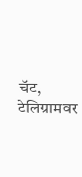चॅट, टेलिग्रामवर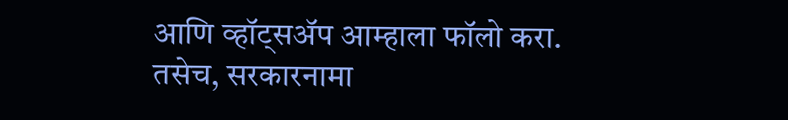आणि व्हॉट्सॲप आम्हाला फॉलो करा. तसेच, सरकारनामा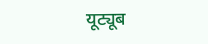यूट्यूब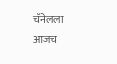चॅनेलला आजच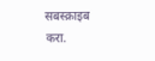सबस्क्राइब करा.